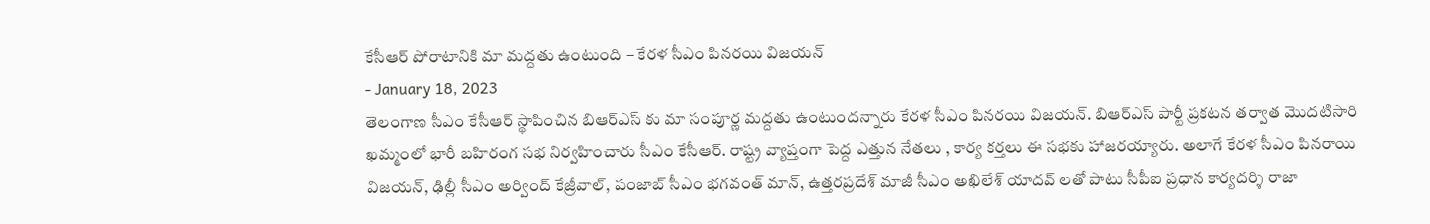కేసీఆర్ పోరాటానికి మా మద్దతు ఉంటుంది – కేరళ సీఎం పినరయి విజయన్
- January 18, 2023
తెలంగాణ సీఎం కేసీఆర్ స్థాపించిన బిఆర్ఎస్ కు మా సంపూర్ణ మద్దతు ఉంటుందన్నారు కేరళ సీఎం పినరయి విజయన్. బిఆర్ఎస్ పార్టీ ప్రకటన తర్వాత మొదటిసారి ఖమ్మంలో భారీ బహిరంగ సభ నిర్వహించారు సీఎం కేసీఆర్. రాష్ట్ర వ్యాప్తంగా పెద్ద ఎత్తున నేతలు , కార్య కర్తలు ఈ సభకు హాజరయ్యారు. అలాగే కేరళ సీఎం పినరాయి విజయన్, ఢిల్లీ సీఎం అర్వింద్ కేజ్రీవాల్, పంజాబ్ సీఎం భగవంత్ మాన్, ఉత్తరప్రదేశ్ మాజీ సీఎం అఖిలేశ్ యాదవ్ లతో పాటు సీపీఐ ప్రధాన కార్యదర్శి రాజా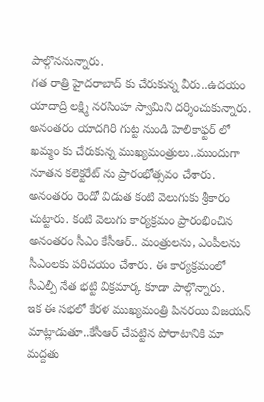పాల్గొననున్నారు.
గత రాత్రి హైదరాబాద్ కు చేరుకున్న వీరు..ఉదయం యాదాద్రి లక్ష్మి నరసింహ స్వామిని దర్శించుకున్నారు. అనంతరం యాదగిరి గుట్ట నుండి హెలికాఫ్టర్ లో ఖమ్మం కు చేరుకున్న ముఖ్యమంత్రులు..ముందుగా నూతన కలెక్టరేట్ ను ప్రారంభోత్సవం చేశారు. అనంతరం రెండో విడుత కంటి వెలుగుకు శ్రీకారం చుట్టారు. కంటి వెలుగు కార్యక్రమం ప్రారంభించిన అనంతరం సీఎం కేసీఆర్.. మంత్రులను, ఎంపీలను సీఎంలకు పరిచయం చేశారు. ఈ కార్యక్రమంలో సీఎల్పీ నేత భట్టి విక్రమార్క కూడా పాల్గొన్నారు.
ఇక ఈ సభలో కేరళ ముఖ్యమంత్రి పినరయి విజయన్ మాట్లాడుతూ..కేసీఆర్ చేపట్టిన పోరాటానికి మా మద్దతు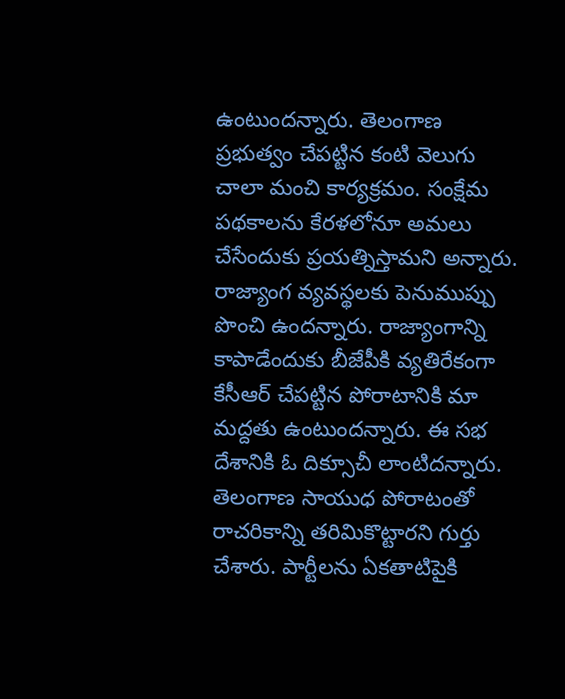ఉంటుందన్నారు. తెలంగాణ ప్రభుత్వం చేపట్టిన కంటి వెలుగు చాలా మంచి కార్యక్రమం. సంక్షేమ పథకాలను కేరళలోనూ అమలు చేసేందుకు ప్రయత్నిస్తామని అన్నారు. రాజ్యాంగ వ్యవస్థలకు పెనుముప్పు పొంచి ఉందన్నారు. రాజ్యాంగాన్ని కాపాడేందుకు బీజేపీకి వ్యతిరేకంగా కేసీఆర్ చేపట్టిన పోరాటానికి మా మద్దతు ఉంటుందన్నారు. ఈ సభ దేశానికి ఓ దిక్సూచీ లాంటిదన్నారు.
తెలంగాణ సాయుధ పోరాటంతో రాచరికాన్ని తరిమికొట్టారని గుర్తు చేశారు. పార్టీలను ఏకతాటిపైకి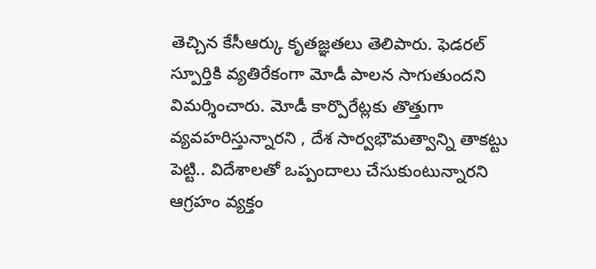తెచ్చిన కేసీఆర్కు కృతజ్ఞతలు తెలిపారు. ఫెడరల్ స్పూర్తికి వ్యతిరేకంగా మోడీ పాలన సాగుతుందని విమర్శించారు. మోడీ కార్పొరేట్లకు తొత్తుగా వ్యవహరిస్తున్నారని , దేశ సార్వభౌమత్వాన్ని తాకట్టు పెట్టి.. విదేశాలతో ఒప్పందాలు చేసుకుంటున్నారని ఆగ్రహం వ్యక్తం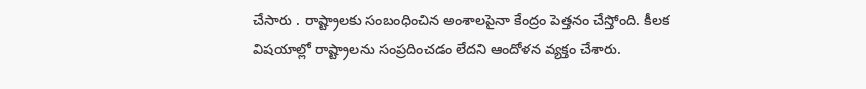చేసారు . రాష్ట్రాలకు సంబంధించిన అంశాలపైనా కేంద్రం పెత్తనం చేస్తోంది. కీలక విషయాల్లో రాష్ట్రాలను సంప్రదించడం లేదని ఆందోళన వ్యక్తం చేశారు.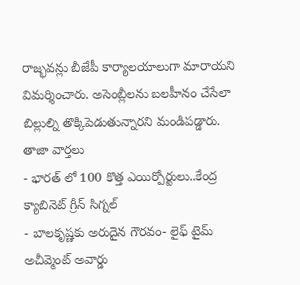రాజ్భవన్లు బీజేపీ కార్యాలయాలుగా మారాయని విమర్శించారు. అసెంబ్లీలను బలహీనం చేసేలా బిల్లుల్ని తొక్కిపెడుతున్నారని మండిపడ్డారు.
తాజా వార్తలు
- భారత్ లో 100 కొత్త ఎయిర్పోర్టులు..కేంద్ర క్యాబినెట్ గ్రీన్ సిగ్నల్
- బాలకృష్ణకు అరుదైన గౌరవం- లైఫ్ టైమ్ అచీవ్మెంట్ అవార్డు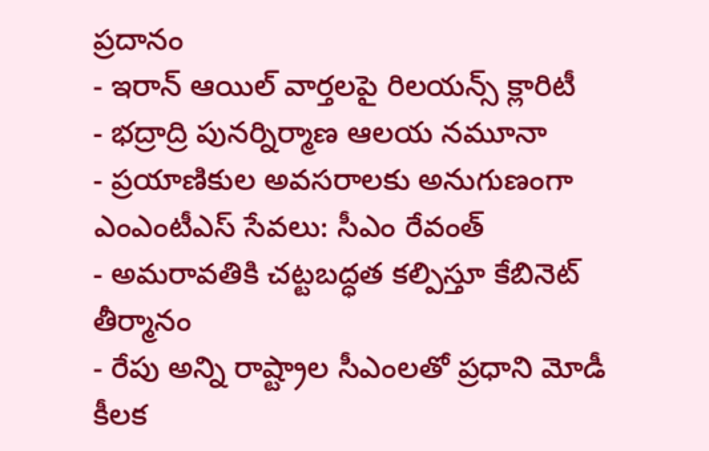ప్రదానం
- ఇరాన్ ఆయిల్ వార్తలపై రిలయన్స్ క్లారిటీ
- భద్రాద్రి పునర్నిర్మాణ ఆలయ నమూనా
- ప్రయాణికుల అవసరాలకు అనుగుణంగా ఎంఎంటీఎస్ సేవలు: సీఎం రేవంత్
- అమరావతికి చట్టబద్ధత కల్పిస్తూ కేబినెట్ తీర్మానం
- రేపు అన్ని రాష్ట్రాల సీఎంలతో ప్రధాని మోడీ కీలక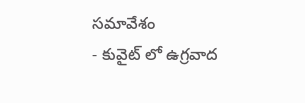సమావేశం
- కువైట్ లో ఉగ్రవాద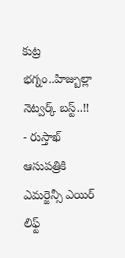కుట్ర భగ్నం..హిజ్బుల్లా నెట్వర్క్ బస్ట్..!!
- రుస్తాఖ్ ఆసుపత్రికి ఎమర్జెన్సీ ఎయిర్ లిఫ్ట్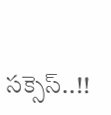సక్సెస్..!!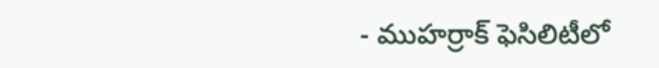- ముహర్రాక్ ఫెసిలిటీలో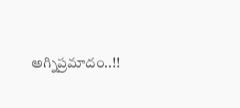అగ్నిప్రమాదం..!!